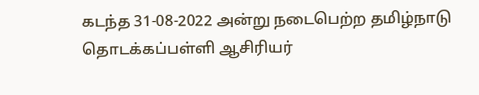கடந்த 31-08-2022 அன்று நடைபெற்ற தமிழ்நாடு தொடக்கப்பள்ளி ஆசிரியர்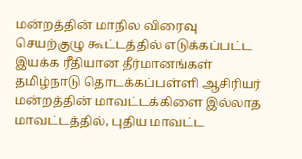மன்றத்தின் மாநில விரைவு செயற்குழு கூட்டத்தில் எடுக்கப்பட்ட இயக்க ரீதியான தீர்மானங்கள்
தமிழ்நாடு தொடக்கப்பள்ளி ஆசிரியர் மன்றத்தின் மாவட்டக்கிளை இல்லாத மாவட்டத்தில், புதிய மாவட்ட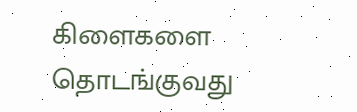கிளைகளை தொடங்குவது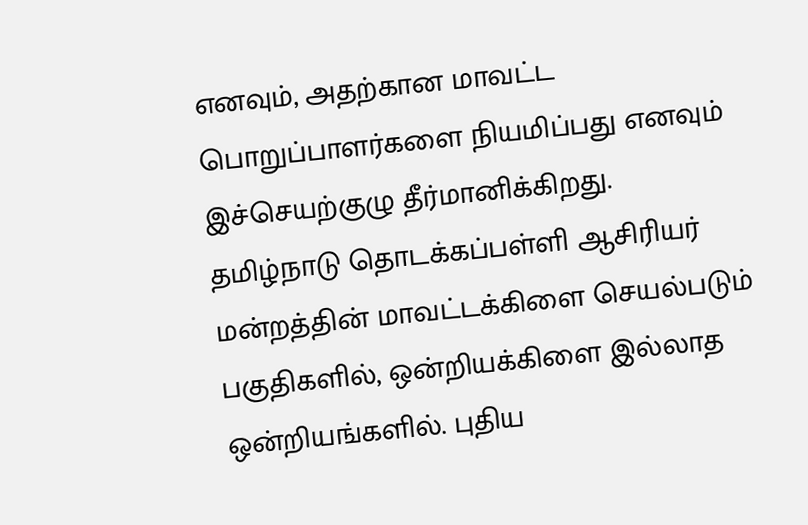எனவும், அதற்கான மாவட்ட பொறுப்பாளர்களை நியமிப்பது எனவும் இச்செயற்குழு தீர்மானிக்கிறது.
தமிழ்நாடு தொடக்கப்பள்ளி ஆசிரியர் மன்றத்தின் மாவட்டக்கிளை செயல்படும் பகுதிகளில், ஒன்றியக்கிளை இல்லாத ஒன்றியங்களில். புதிய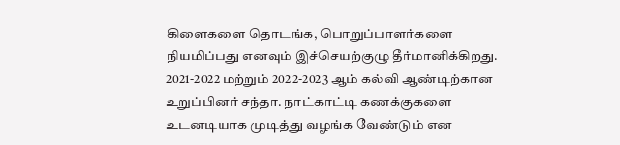கிளைகளை தொடங்க, பொறுப்பாளர்களை நியமிப்பது எனவும் இச்செயற்குழு தீர்மானிக்கிறது.
2021-2022 மற்றும் 2022-2023 ஆம் கல்வி ஆண்டிற்கான உறுப்பினர் சந்தா. நாட்காட்டி கணக்குகளை உடனடியாக முடித்து வழங்க வேண்டும் என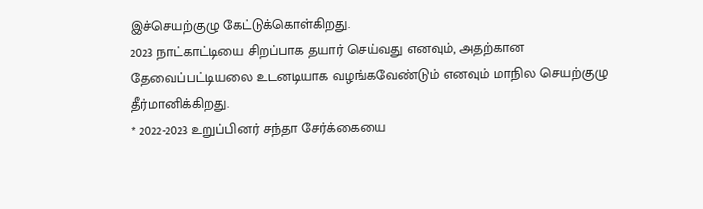இச்செயற்குழு கேட்டுக்கொள்கிறது.
2023 நாட்காட்டியை சிறப்பாக தயார் செய்வது எனவும், அதற்கான தேவைப்பட்டியலை உடனடியாக வழங்கவேண்டும் எனவும் மாநில செயற்குழு தீர்மானிக்கிறது.
* 2022-2023 உறுப்பினர் சந்தா சேர்க்கையை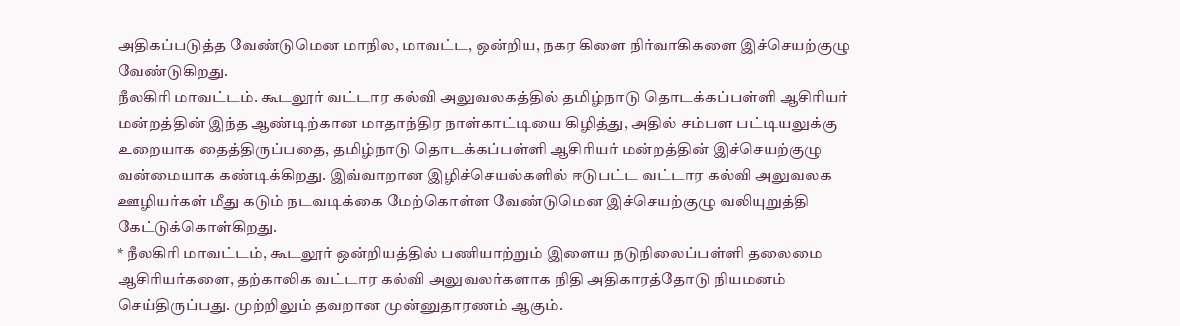அதிகப்படுத்த வேண்டுமென மாநில, மாவட்ட, ஒன்றிய, நகர கிளை நிர்வாகிகளை இச்செயற்குழு வேண்டுகிறது.
நீலகிரி மாவட்டம். கூடலூர் வட்டார கல்வி அலுவலகத்தில் தமிழ்நாடு தொடக்கப்பள்ளி ஆசிரியர் மன்றத்தின் இந்த ஆண்டிற்கான மாதாந்திர நாள்காட்டியை கிழித்து, அதில் சம்பள பட்டியலுக்கு உறையாக தைத்திருப்பதை, தமிழ்நாடு தொடக்கப்பள்ளி ஆசிரியர் மன்றத்தின் இச்செயற்குழு வன்மையாக கண்டிக்கிறது. இவ்வாறான இழிச்செயல்களில் ஈடுபட்ட வட்டார கல்வி அலுவலக ஊழியர்கள் மீது கடும் நடவடிக்கை மேற்கொள்ள வேண்டுமென இச்செயற்குழு வலியுறுத்தி கேட்டுக்கொள்கிறது.
* நீலகிரி மாவட்டம், கூடலூர் ஒன்றியத்தில் பணியாற்றும் இளைய நடுநிலைப்பள்ளி தலைமை ஆசிரியர்களை, தற்காலிக வட்டார கல்வி அலுவலர்களாக நிதி அதிகாரத்தோடு நியமனம் செய்திருப்பது. முற்றிலும் தவறான முன்னுதாரணம் ஆகும்.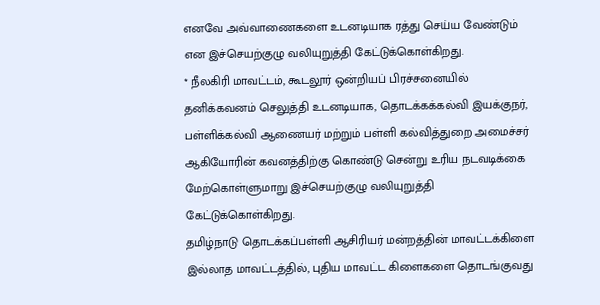எனவே அவ்வாணைகளை உடனடியாக ரத்து செய்ய வேண்டும் என இச்செயற்குழு வலியுறுத்தி கேட்டுக்கொள்கிறது.
* நீலகிரி மாவட்டம், கூடலூர் ஒன்றியப் பிரச்சனையில் தனிக்கவனம் செலுத்தி உடனடியாக, தொடக்கக்கல்வி இயக்குநர், பள்ளிக்கல்வி ஆணையர் மற்றும் பள்ளி கல்வித்துறை அமைச்சர் ஆகியோரின் கவனத்திற்கு கொண்டு சென்று உரிய நடவடிக்கை மேற்கொள்ளுமாறு இச்செயற்குழு வலியுறுத்தி கேட்டுக்கொள்கிறது.
தமிழ்நாடு தொடக்கப்பள்ளி ஆசிரியர் மன்றத்தின் மாவட்டக்கிளை இல்லாத மாவட்டத்தில், புதிய மாவட்ட கிளைகளை தொடங்குவது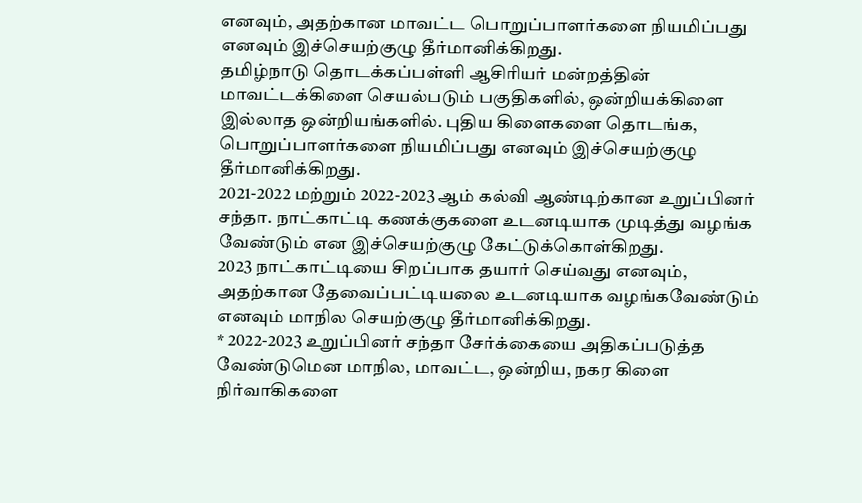எனவும், அதற்கான மாவட்ட பொறுப்பாளர்களை நியமிப்பது எனவும் இச்செயற்குழு தீர்மானிக்கிறது.
தமிழ்நாடு தொடக்கப்பள்ளி ஆசிரியர் மன்றத்தின் மாவட்டக்கிளை செயல்படும் பகுதிகளில், ஒன்றியக்கிளை இல்லாத ஒன்றியங்களில். புதிய கிளைகளை தொடங்க, பொறுப்பாளர்களை நியமிப்பது எனவும் இச்செயற்குழு தீர்மானிக்கிறது.
2021-2022 மற்றும் 2022-2023 ஆம் கல்வி ஆண்டிற்கான உறுப்பினர் சந்தா. நாட்காட்டி கணக்குகளை உடனடியாக முடித்து வழங்க வேண்டும் என இச்செயற்குழு கேட்டுக்கொள்கிறது.
2023 நாட்காட்டியை சிறப்பாக தயார் செய்வது எனவும், அதற்கான தேவைப்பட்டியலை உடனடியாக வழங்கவேண்டும் எனவும் மாநில செயற்குழு தீர்மானிக்கிறது.
* 2022-2023 உறுப்பினர் சந்தா சேர்க்கையை அதிகப்படுத்த வேண்டுமென மாநில, மாவட்ட, ஒன்றிய, நகர கிளை நிர்வாகிகளை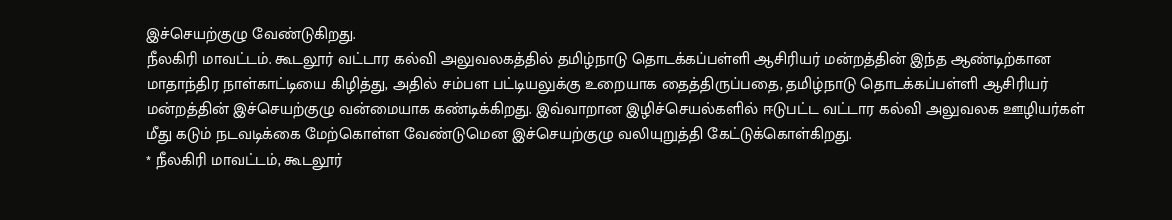இச்செயற்குழு வேண்டுகிறது.
நீலகிரி மாவட்டம். கூடலூர் வட்டார கல்வி அலுவலகத்தில் தமிழ்நாடு தொடக்கப்பள்ளி ஆசிரியர் மன்றத்தின் இந்த ஆண்டிற்கான மாதாந்திர நாள்காட்டியை கிழித்து, அதில் சம்பள பட்டியலுக்கு உறையாக தைத்திருப்பதை, தமிழ்நாடு தொடக்கப்பள்ளி ஆசிரியர் மன்றத்தின் இச்செயற்குழு வன்மையாக கண்டிக்கிறது. இவ்வாறான இழிச்செயல்களில் ஈடுபட்ட வட்டார கல்வி அலுவலக ஊழியர்கள் மீது கடும் நடவடிக்கை மேற்கொள்ள வேண்டுமென இச்செயற்குழு வலியுறுத்தி கேட்டுக்கொள்கிறது.
* நீலகிரி மாவட்டம், கூடலூர்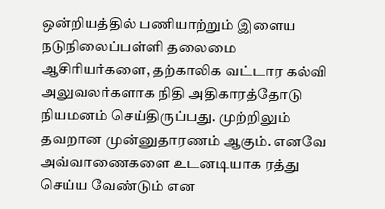ஒன்றியத்தில் பணியாற்றும் இளைய நடுநிலைப்பள்ளி தலைமை ஆசிரியர்களை, தற்காலிக வட்டார கல்வி அலுவலர்களாக நிதி அதிகாரத்தோடு நியமனம் செய்திருப்பது. முற்றிலும் தவறான முன்னுதாரணம் ஆகும். எனவே அவ்வாணைகளை உடனடியாக ரத்து செய்ய வேண்டும் என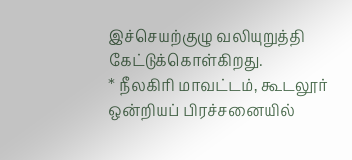இச்செயற்குழு வலியுறுத்தி கேட்டுக்கொள்கிறது.
* நீலகிரி மாவட்டம், கூடலூர் ஒன்றியப் பிரச்சனையில்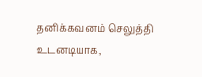தனிக்கவனம் செலுத்தி உடனடியாக,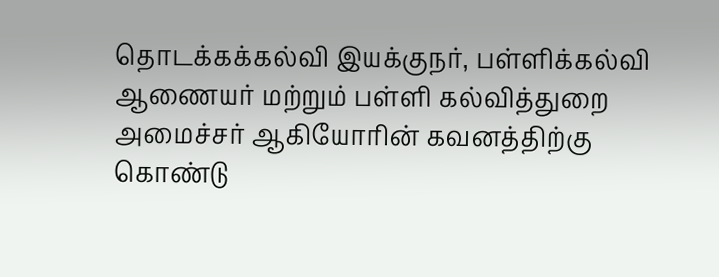தொடக்கக்கல்வி இயக்குநர், பள்ளிக்கல்வி ஆணையர் மற்றும் பள்ளி கல்வித்துறை அமைச்சர் ஆகியோரின் கவனத்திற்கு கொண்டு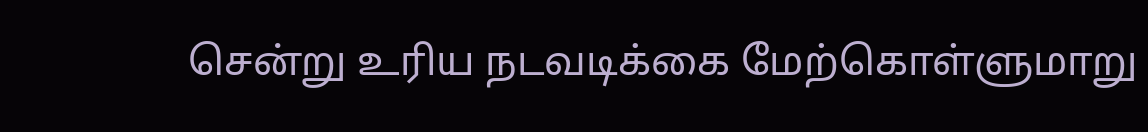சென்று உரிய நடவடிக்கை மேற்கொள்ளுமாறு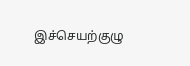இச்செயற்குழு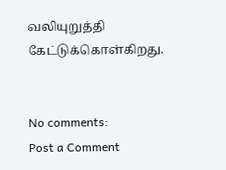வலியுறுத்தி கேட்டுக்கொள்கிறது.


No comments:
Post a Comment